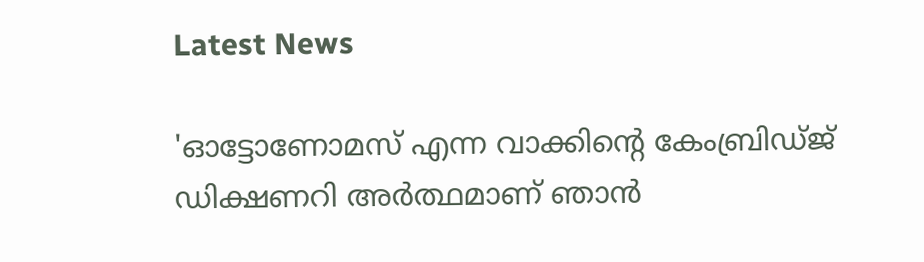Latest News

'ഓട്ടോണോമസ് എന്ന വാക്കിന്റെ കേംബ്രിഡ്ജ് ഡിക്ഷണറി അർത്ഥമാണ് ഞാൻ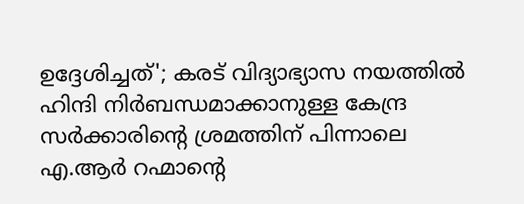ഉദ്ദേശിച്ചത്'; കരട് വിദ്യാഭ്യാസ നയത്തിൽ ഹിന്ദി നിർബന്ധമാക്കാനുള്ള കേന്ദ്ര സർക്കാരിന്റെ ശ്രമത്തിന് പിന്നാലെ എ.ആർ റഹ്മാന്റെ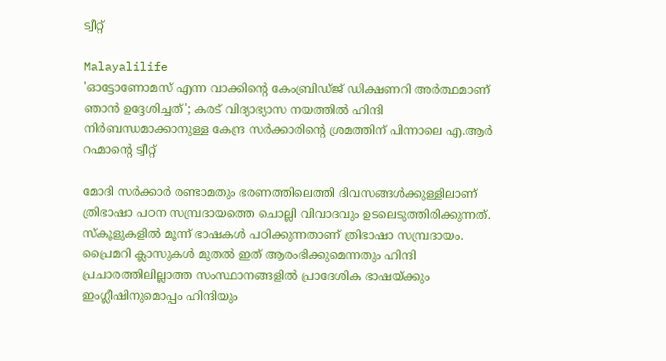ട്വീറ്റ്

Malayalilife
'ഓട്ടോണോമസ് എന്ന വാക്കിന്റെ കേംബ്രിഡ്ജ് ഡിക്ഷണറി അർത്ഥമാണ് ഞാൻ ഉദ്ദേശിച്ചത്'; കരട് വിദ്യാഭ്യാസ നയത്തിൽ ഹിന്ദി നിർബന്ധമാക്കാനുള്ള കേന്ദ്ര സർക്കാരിന്റെ ശ്രമത്തിന് പിന്നാലെ എ.ആർ റഹ്മാന്റെ ട്വീറ്റ്

മോദി സർക്കാർ രണ്ടാമതും ഭരണത്തിലെത്തി ദിവസങ്ങൾക്കുള്ളിലാണ് ത്രിഭാഷാ പഠന സമ്പ്രദായത്തെ ചൊല്ലി വിവാദവും ഉടലെടുത്തിരിക്കുന്നത്. സ്‌കൂളുകളിൽ മൂന്ന് ഭാഷകൾ പഠിക്കുന്നതാണ് ത്രിഭാഷാ സമ്പ്രദായം. പ്രൈമറി ക്ലാസുകൾ മുതൽ ഇത് ആരംഭിക്കുമെന്നതും ഹിന്ദി പ്രചാരത്തിലില്ലാത്ത സംസ്ഥാനങ്ങളിൽ പ്രാദേശിക ഭാഷയ്ക്കും ഇംഗ്ലീഷിനുമൊപ്പം ഹിന്ദിയും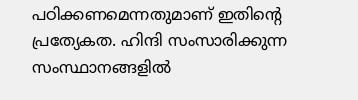പഠിക്കണമെന്നതുമാണ് ഇതിന്റെ പ്രത്യേകത. ഹിന്ദി സംസാരിക്കുന്ന സംസ്ഥാനങ്ങളിൽ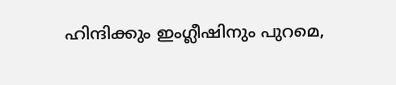ഹിന്ദിക്കും ഇംഗ്ലീഷിനും പുറമെ,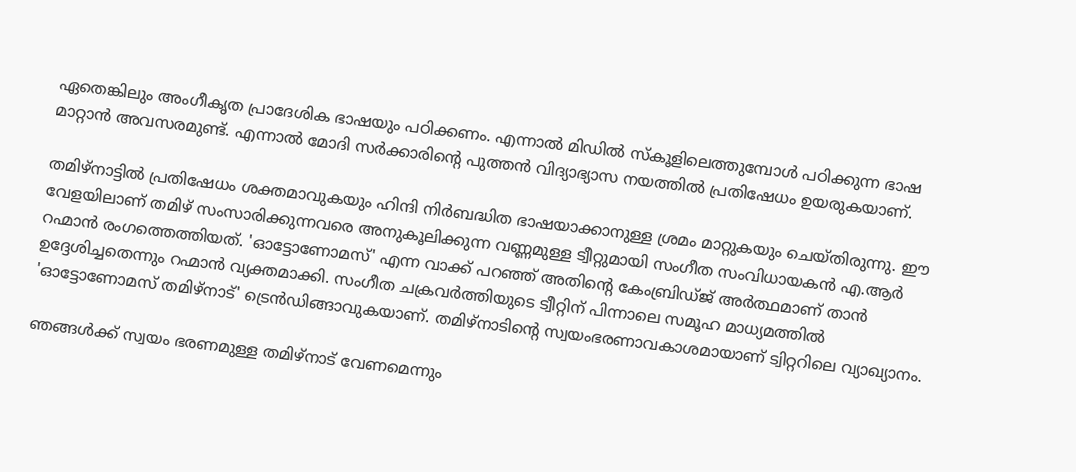ഏതെങ്കിലും അംഗീകൃത പ്രാദേശിക ഭാഷയും പഠിക്കണം. എന്നാൽ മിഡിൽ സ്‌കൂളിലെത്തുമ്പോൾ പഠിക്കുന്ന ഭാഷ മാറ്റാൻ അവസരമുണ്ട്. എന്നാൽ മോദി സർക്കാരിന്റെ പുത്തൻ വിദ്യാഭ്യാസ നയത്തിൽ പ്രതിഷേധം ഉയരുകയാണ്.

തമിഴ്‌നാട്ടിൽ പ്രതിഷേധം ശക്തമാവുകയും ഹിന്ദി നിർബദ്ധിത ഭാഷയാക്കാനുള്ള ശ്രമം മാറ്റുകയും ചെയ്തിരുന്നു. ഈ വേളയിലാണ് തമിഴ് സംസാരിക്കുന്നവരെ അനുകൂലിക്കുന്ന വണ്ണമുള്ള ട്വീറ്റുമായി സംഗീത സംവിധായകൻ എ.ആർ റഹ്മാൻ രംഗത്തെത്തിയത്. 'ഓട്ടോണോമസ്' എന്ന വാക്ക് പറഞ്ഞ് അതിന്റെ കേംബ്രിഡ്ജ് അർത്ഥമാണ് താൻ ഉദ്ദേശിച്ചതെന്നും റഹ്മാൻ വ്യക്തമാക്കി. സംഗീത ചക്രവർത്തിയുടെ ട്വീറ്റിന് പിന്നാലെ സമൂഹ മാധ്യമത്തിൽ 'ഓട്ടോണോമസ് തമിഴ്നാട്' ട്രെൻഡിങ്ങാവുകയാണ്. തമിഴ്‌നാടിന്റെ സ്വയംഭരണാവകാശമായാണ് ട്വിറ്ററിലെ വ്യാഖ്യാനം.

ഞങ്ങൾക്ക് സ്വയം ഭരണമുള്ള തമിഴ്‌നാട് വേണമെന്നും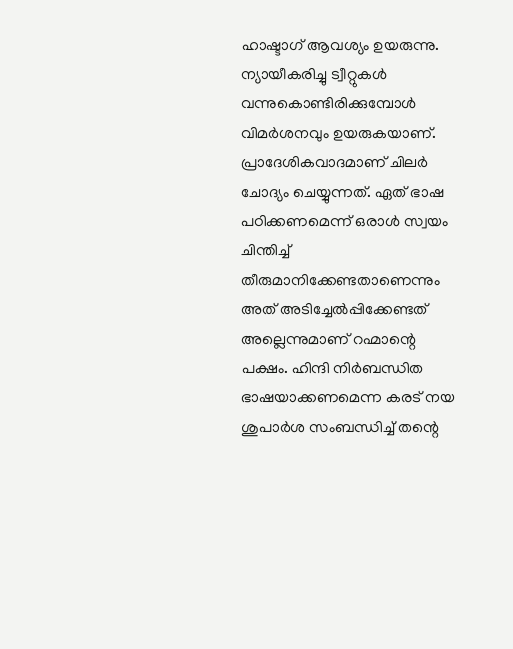ഹാഷ്ടാഗ് ആവശ്യം ഉയരുന്നു. ന്യായീകരിച്ചു ട്വീറ്റുകൾ വന്നുകൊണ്ടിരിക്കുമ്പോൾ വിമർശനവും ഉയരുകയാണ്. പ്രാദേശികവാദമാണ് ചിലർ ചോദ്യം ചെയ്യുന്നത്. ഏത് ഭാഷ പഠിക്കണമെന്ന് ഒരാൾ സ്വയം ചിന്തിച്ച് തീരുമാനിക്കേണ്ടതാണെന്നും അത് അടിച്ചേൽപ്പിക്കേണ്ടത് അല്ലെന്നുമാണ് റഹ്മാന്റെ പക്ഷം. ഹിന്ദി നിർബന്ധിത ഭാഷയാക്കണമെന്ന കരട് നയ ശുപാർശ സംബന്ധിച്ച് തന്റെ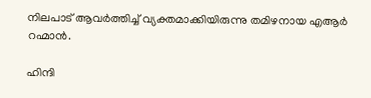നിലപാട് ആവർത്തിച്ച് വ്യക്തമാക്കിയിരുന്നു തമിഴനായ എആർ റഹ്മാൻ.

ഹിന്ദി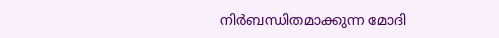നിർബന്ധിതമാക്കുന്ന മോദി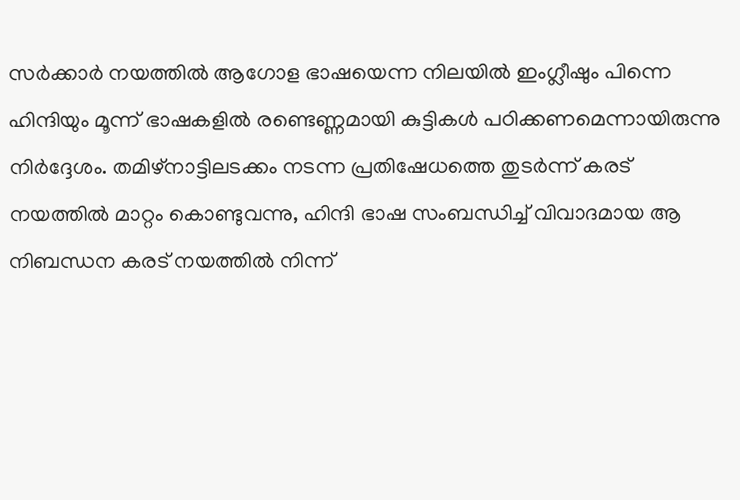സർക്കാർ നയത്തിൽ ആഗോള ഭാഷയെന്ന നിലയിൽ ഇംഗ്ലീഷും പിന്നെ ഹിന്ദിയും മൂന്ന് ഭാഷകളിൽ രണ്ടെണ്ണമായി കുട്ടികൾ പഠിക്കണമെന്നായിരുന്നു നിർദ്ദേശം. തമിഴ്‌നാട്ടിലടക്കം നടന്ന പ്രതിഷേധത്തെ തുടർന്ന് കരട് നയത്തിൽ മാറ്റം കൊണ്ടുവന്നു, ഹിന്ദി ഭാഷ സംബന്ധിച്ച് വിവാദമായ ആ നിബന്ധന കരട് നയത്തിൽ നിന്ന്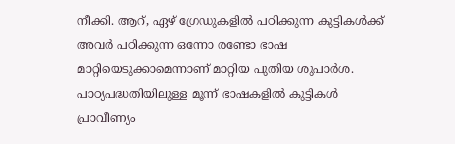നീക്കി. ആറ്, ഏഴ് ഗ്രേഡുകളിൽ പഠിക്കുന്ന കുട്ടികൾക്ക് അവർ പഠിക്കുന്ന ഒന്നോ രണ്ടോ ഭാഷ മാറ്റിയെടുക്കാമെന്നാണ് മാറ്റിയ പുതിയ ശുപാർശ. പാഠ്യപദ്ധതിയിലുള്ള മൂന്ന് ഭാഷകളിൽ കുട്ടികൾ പ്രാവീണ്യം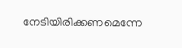നേടിയിരിക്കണമെന്നേ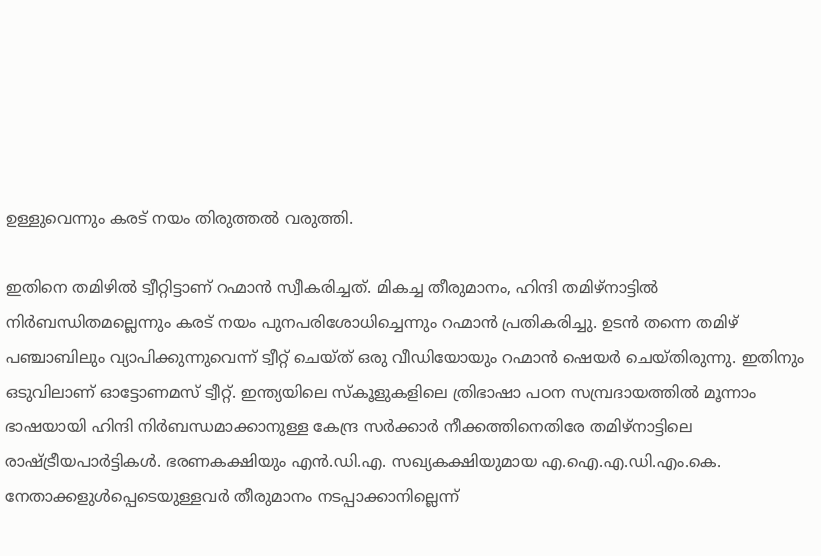ഉള്ളുവെന്നും കരട് നയം തിരുത്തൽ വരുത്തി.

ഇതിനെ തമിഴിൽ ട്വീറ്റിട്ടാണ് റഹ്മാൻ സ്വീകരിച്ചത്. മികച്ച തീരുമാനം, ഹിന്ദി തമിഴ്‌നാട്ടിൽ നിർബന്ധിതമല്ലെന്നും കരട് നയം പുനപരിശോധിച്ചെന്നും റഹ്മാൻ പ്രതികരിച്ചു. ഉടൻ തന്നെ തമിഴ് പഞ്ചാബിലും വ്യാപിക്കുന്നുവെന്ന് ട്വീറ്റ് ചെയ്ത് ഒരു വീഡിയോയും റഹ്മാൻ ഷെയർ ചെയ്തിരുന്നു. ഇതിനും ഒടുവിലാണ് ഓട്ടോണമസ് ട്വീറ്റ്. ഇന്ത്യയിലെ സ്‌കൂളുകളിലെ ത്രിഭാഷാ പഠന സമ്പ്രദായത്തിൽ മൂന്നാം ഭാഷയായി ഹിന്ദി നിർബന്ധമാക്കാനുള്ള കേന്ദ്ര സർക്കാർ നീക്കത്തിനെതിരേ തമിഴ്‌നാട്ടിലെ രാഷ്ട്രീയപാർട്ടികൾ. ഭരണകക്ഷിയും എൻ.ഡി.എ. സഖ്യകക്ഷിയുമായ എ.ഐ.എ.ഡി.എം.കെ. നേതാക്കളുൾപ്പെടെയുള്ളവർ തീരുമാനം നടപ്പാക്കാനില്ലെന്ന്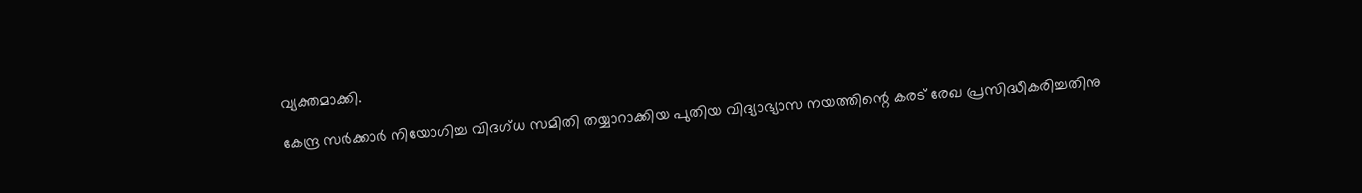വ്യക്തമാക്കി.

കേന്ദ്ര സർക്കാർ നിയോഗിച്ച വിദഗ്ധ സമിതി തയ്യാറാക്കിയ പുതിയ വിദ്യാഭ്യാസ നയത്തിന്റെ കരട് രേഖ പ്രസിദ്ധീകരിച്ചതിനു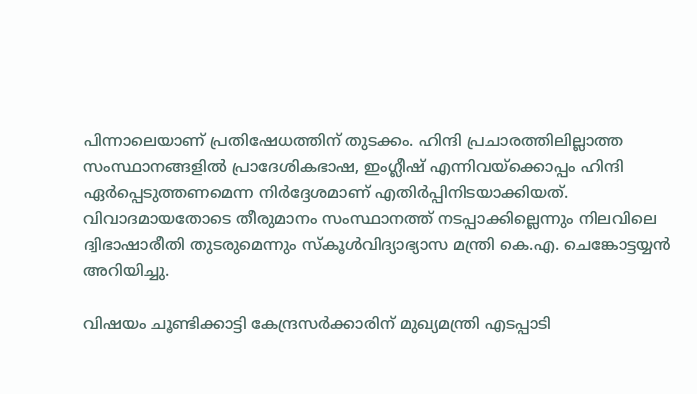പിന്നാലെയാണ് പ്രതിഷേധത്തിന് തുടക്കം. ഹിന്ദി പ്രചാരത്തിലില്ലാത്ത സംസ്ഥാനങ്ങളിൽ പ്രാദേശികഭാഷ, ഇംഗ്ലീഷ് എന്നിവയ്‌ക്കൊപ്പം ഹിന്ദി ഏർപ്പെടുത്തണമെന്ന നിർദ്ദേശമാണ് എതിർപ്പിനിടയാക്കിയത്. വിവാദമായതോടെ തീരുമാനം സംസ്ഥാനത്ത് നടപ്പാക്കില്ലെന്നും നിലവിലെ ദ്വിഭാഷാരീതി തുടരുമെന്നും സ്‌കൂൾവിദ്യാഭ്യാസ മന്ത്രി കെ.എ. ചെങ്കോട്ടയ്യൻ അറിയിച്ചു.

വിഷയം ചൂണ്ടിക്കാട്ടി കേന്ദ്രസർക്കാരിന് മുഖ്യമന്ത്രി എടപ്പാടി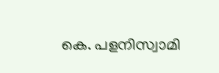കെ. പളനിസ്വാമി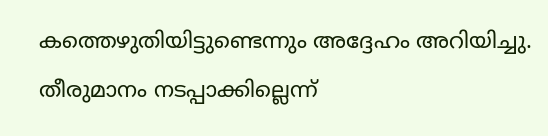കത്തെഴുതിയിട്ടുണ്ടെന്നും അദ്ദേഹം അറിയിച്ചു. തീരുമാനം നടപ്പാക്കില്ലെന്ന്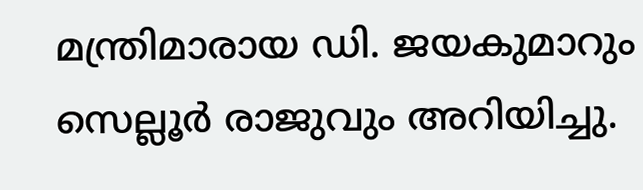മന്ത്രിമാരായ ഡി. ജയകുമാറും സെല്ലൂർ രാജുവും അറിയിച്ചു.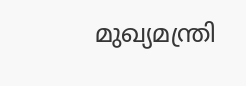മുഖ്യമന്ത്രി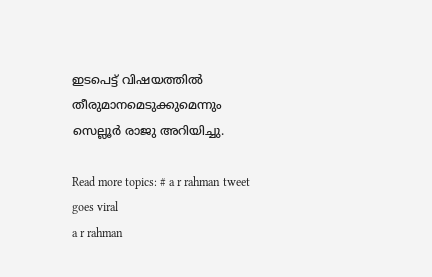ഇടപെട്ട് വിഷയത്തിൽ തീരുമാനമെടുക്കുമെന്നും സെല്ലൂർ രാജു അറിയിച്ചു.

Read more topics: # a r rahman tweet goes viral
a r rahman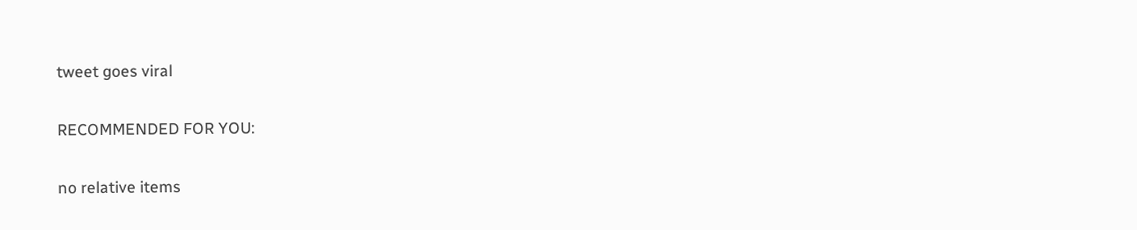tweet goes viral

RECOMMENDED FOR YOU:

no relative items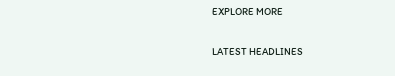EXPLORE MORE

LATEST HEADLINES